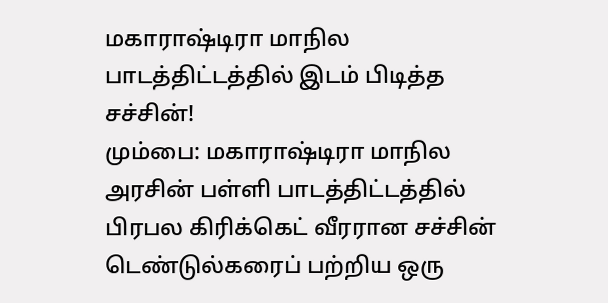மகாராஷ்டிரா மாநில பாடத்திட்டத்தில் இடம் பிடித்த சச்சின்!
மும்பை: மகாராஷ்டிரா மாநில அரசின் பள்ளி பாடத்திட்டத்தில் பிரபல கிரிக்கெட் வீரரான சச்சின் டெண்டுல்கரைப் பற்றிய ஒரு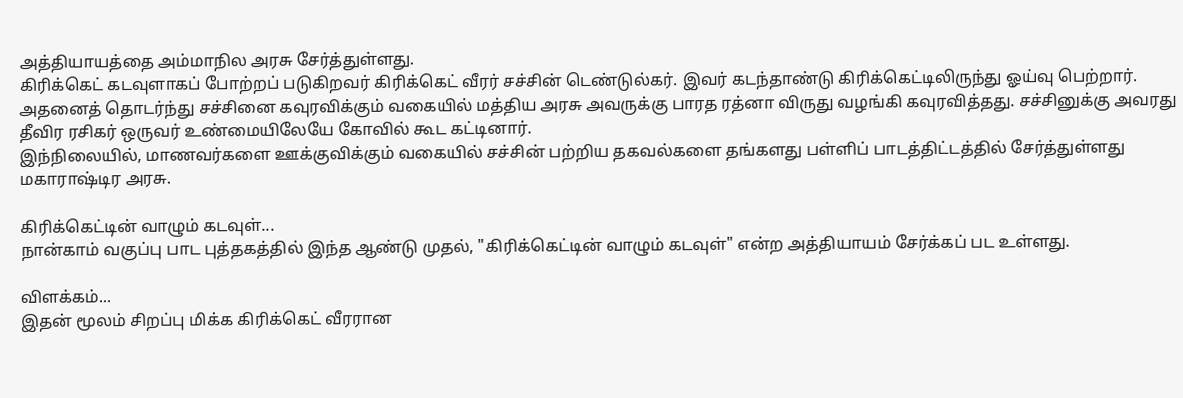அத்தியாயத்தை அம்மாநில அரசு சேர்த்துள்ளது.
கிரிக்கெட் கடவுளாகப் போற்றப் படுகிறவர் கிரிக்கெட் வீரர் சச்சின் டெண்டுல்கர். இவர் கடந்தாண்டு கிரிக்கெட்டிலிருந்து ஓய்வு பெற்றார். அதனைத் தொடர்ந்து சச்சினை கவுரவிக்கும் வகையில் மத்திய அரசு அவருக்கு பாரத ரத்னா விருது வழங்கி கவுரவித்தது. சச்சினுக்கு அவரது தீவிர ரசிகர் ஒருவர் உண்மையிலேயே கோவில் கூட கட்டினார்.
இந்நிலையில், மாணவர்களை ஊக்குவிக்கும் வகையில் சச்சின் பற்றிய தகவல்களை தங்களது பள்ளிப் பாடத்திட்டத்தில் சேர்த்துள்ளது மகாராஷ்டிர அரசு.

கிரிக்கெட்டின் வாழும் கடவுள்...
நான்காம் வகுப்பு பாட புத்தகத்தில் இந்த ஆண்டு முதல், "கிரிக்கெட்டின் வாழும் கடவுள்" என்ற அத்தியாயம் சேர்க்கப் பட உள்ளது.

விளக்கம்...
இதன் மூலம் சிறப்பு மிக்க கிரிக்கெட் வீரரான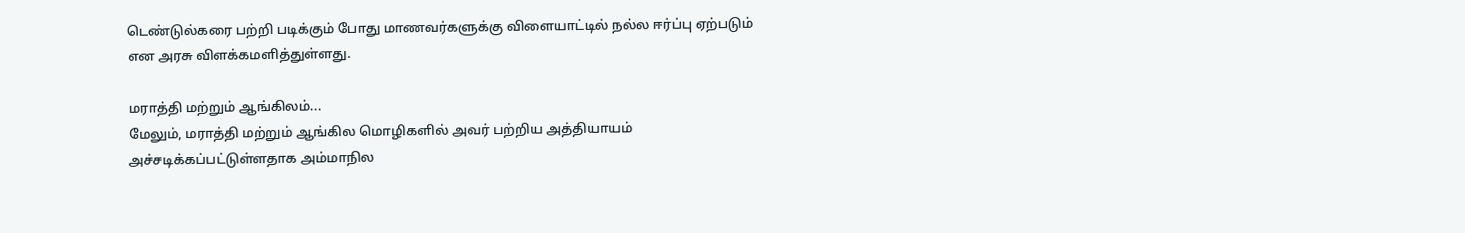டெண்டுல்கரை பற்றி படிக்கும் போது மாணவர்களுக்கு விளையாட்டில் நல்ல ஈர்ப்பு ஏற்படும் என அரசு விளக்கமளித்துள்ளது.

மராத்தி மற்றும் ஆங்கிலம்...
மேலும், மராத்தி மற்றும் ஆங்கில மொழிகளில் அவர் பற்றிய அத்தியாயம் அச்சடிக்கப்பட்டுள்ளதாக அம்மாநில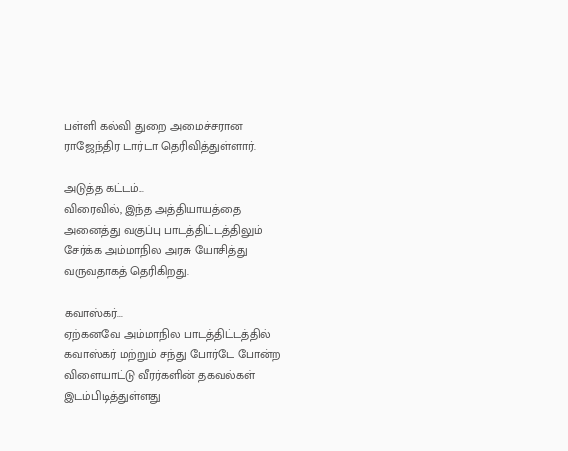பள்ளி கல்வி துறை அமைச்சரான ராஜேந்திர டார்டா தெரிவித்துள்ளார்.

அடுத்த கட்டம்...
விரைவில், இந்த அத்தியாயத்தை அனைத்து வகுப்பு பாடத்திட்டத்திலும் சேர்க்க அம்மாநில அரசு யோசித்து வருவதாகத் தெரிகிறது.

கவாஸ்கர்...
ஏற்கனவே அம்மாநில பாடத்திட்டத்தில் கவாஸ்கர் மற்றும் சந்து போர்டே போன்ற விளையாட்டு வீரர்களின் தகவல்கள் இடம்பிடித்துள்ளது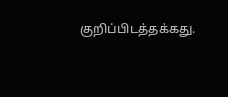குறிப்பிடத்தக்கது.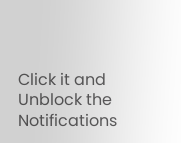Click it and Unblock the Notifications